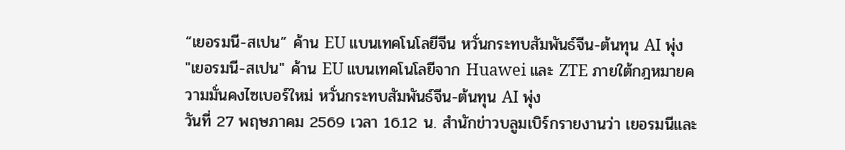“เยอรมนี-สเปน” ค้าน EU แบนเทคโนโลยีจีน หวั่นกระทบสัมพันธ์จีน-ต้นทุน AI พุ่ง
"เยอรมนี-สเปน" ค้าน EU แบนเทคโนโลยีจาก Huawei และ ZTE ภายใต้กฎหมายความมั่นคงไซเบอร์ใหม่ หวั่นกระทบสัมพันธ์จีน-ต้นทุน AI พุ่ง
วันที่ 27 พฤษภาคม 2569 เวลา 16.12 น. สำนักข่าวบลูมเบิร์กรายงานว่า เยอรมนีและ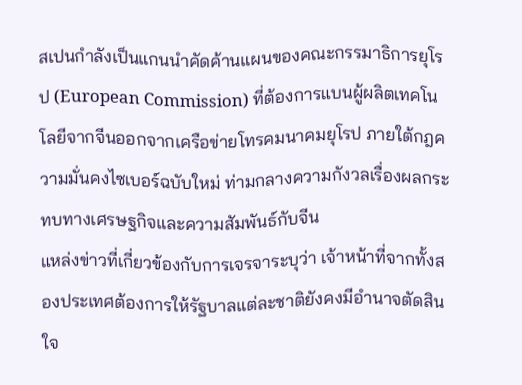สเปนกำลังเป็นแกนนำคัดค้านแผนของคณะกรรมาธิการยุโรป (European Commission) ที่ต้องการแบนผู้ผลิตเทคโนโลยีจากจีนออกจากเครือข่ายโทรคมนาคมยุโรป ภายใต้กฎความมั่นคงไซเบอร์ฉบับใหม่ ท่ามกลางความกังวลเรื่องผลกระทบทางเศรษฐกิจและความสัมพันธ์กับจีน
แหล่งข่าวที่เกี่ยวข้องกับการเจรจาระบุว่า เจ้าหน้าที่จากทั้งสองประเทศต้องการให้รัฐบาลแต่ละชาติยังคงมีอำนาจตัดสินใจ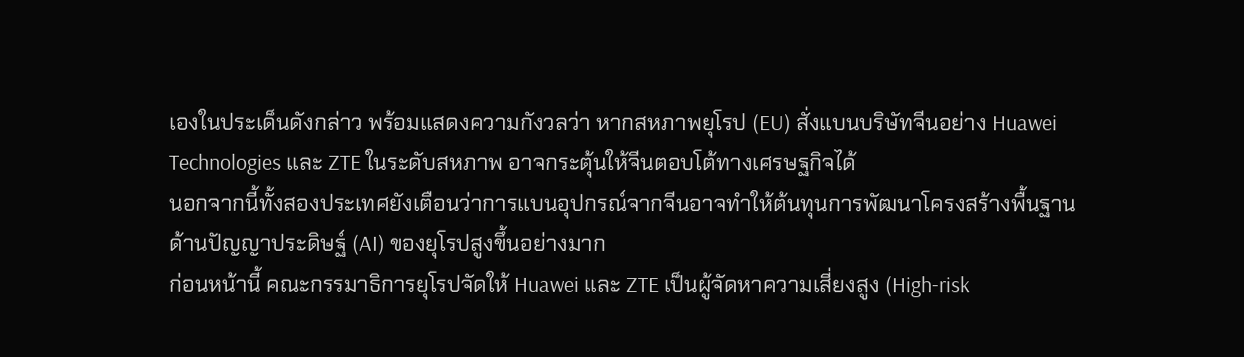เองในประเด็นดังกล่าว พร้อมแสดงความกังวลว่า หากสหภาพยุโรป (EU) สั่งแบนบริษัทจีนอย่าง Huawei Technologies และ ZTE ในระดับสหภาพ อาจกระตุ้นให้จีนตอบโต้ทางเศรษฐกิจได้
นอกจากนี้ทั้งสองประเทศยังเตือนว่าการแบนอุปกรณ์จากจีนอาจทำให้ต้นทุนการพัฒนาโครงสร้างพื้นฐานด้านปัญญาประดิษฐ์ (AI) ของยุโรปสูงขึ้นอย่างมาก
ก่อนหน้านี้ คณะกรรมาธิการยุโรปจัดให้ Huawei และ ZTE เป็นผู้จัดหาความเสี่ยงสูง (High-risk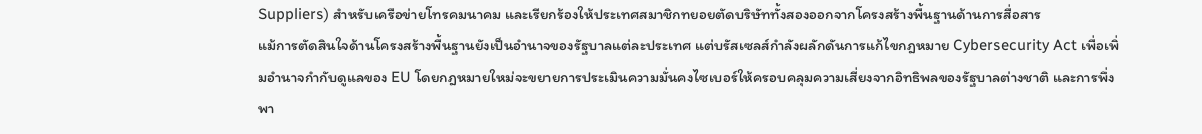Suppliers) สำหรับเครือข่ายโทรคมนาคม และเรียกร้องให้ประเทศสมาชิกทยอยตัดบริษัททั้งสองออกจากโครงสร้างพื้นฐานด้านการสื่อสาร
แม้การตัดสินใจด้านโครงสร้างพื้นฐานยังเป็นอำนาจของรัฐบาลแต่ละประเทศ แต่บรัสเซลส์กำลังผลักดันการแก้ไขกฎหมาย Cybersecurity Act เพื่อเพิ่มอำนาจกำกับดูแลของ EU โดยกฎหมายใหม่จะขยายการประเมินความมั่นคงไซเบอร์ให้ครอบคลุมความเสี่ยงจากอิทธิพลของรัฐบาลต่างชาติ และการพึ่งพา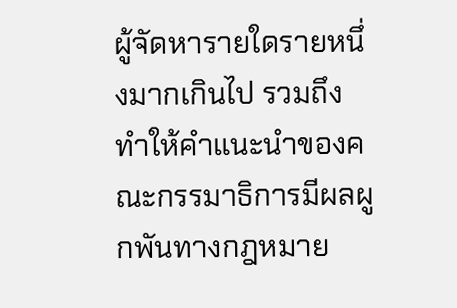ผู้จัดหารายใดรายหนึ่งมากเกินไป รวมถึงทำให้คำแนะนำของคณะกรรมาธิการมีผลผูกพันทางกฎหมาย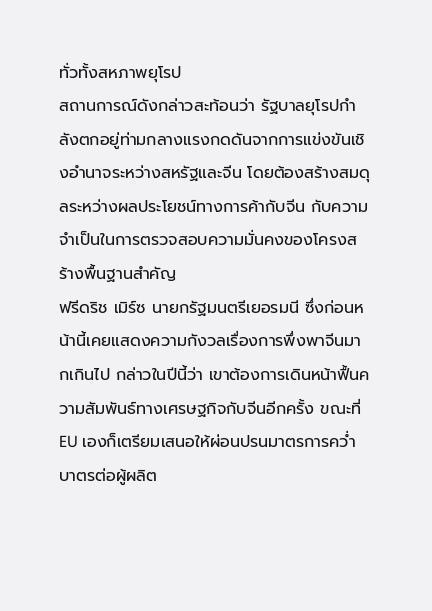ทั่วทั้งสหภาพยุโรป
สถานการณ์ดังกล่าวสะท้อนว่า รัฐบาลยุโรปกำลังตกอยู่ท่ามกลางแรงกดดันจากการแข่งขันเชิงอำนาจระหว่างสหรัฐและจีน โดยต้องสร้างสมดุลระหว่างผลประโยชน์ทางการค้ากับจีน กับความจำเป็นในการตรวจสอบความมั่นคงของโครงสร้างพื้นฐานสำคัญ
ฟรีดริช เมิร์ซ นายกรัฐมนตรีเยอรมนี ซึ่งก่อนหน้านี้เคยแสดงความกังวลเรื่องการพึ่งพาจีนมากเกินไป กล่าวในปีนี้ว่า เขาต้องการเดินหน้าฟื้นความสัมพันธ์ทางเศรษฐกิจกับจีนอีกครั้ง ขณะที่ EU เองก็เตรียมเสนอให้ผ่อนปรนมาตรการคว่ำบาตรต่อผู้ผลิต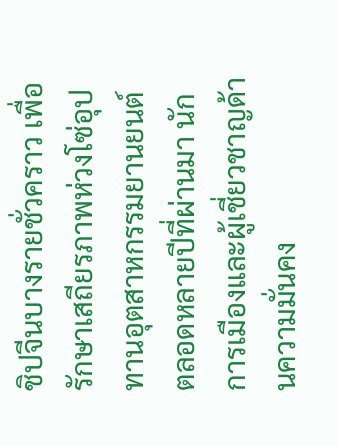ชิปจีนบางรายชั่วคราว เพื่อรักษาเสถียรภาพห่วงโซ่อุปทานอุตสาหกรรมยานยนต์
ตลอดหลายปีที่ผ่านมา นักการเมืองและผู้เชี่ยวชาญด้านความมั่นคง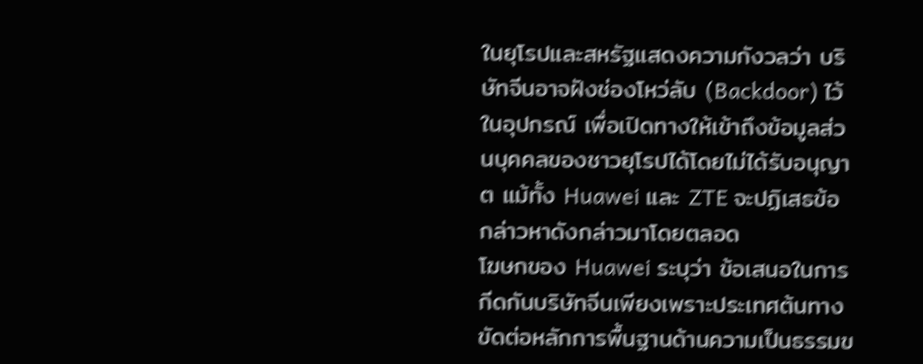ในยุโรปและสหรัฐแสดงความกังวลว่า บริษัทจีนอาจฝังช่องโหว่ลับ (Backdoor) ไว้ในอุปกรณ์ เพื่อเปิดทางให้เข้าถึงข้อมูลส่วนบุคคลของชาวยุโรปได้โดยไม่ได้รับอนุญาต แม้ทั้ง Huawei และ ZTE จะปฏิเสธข้อกล่าวหาดังกล่าวมาโดยตลอด
โฆษกของ Huawei ระบุว่า ข้อเสนอในการกีดกันบริษัทจีนเพียงเพราะประเทศต้นทางขัดต่อหลักการพื้นฐานด้านความเป็นธรรมข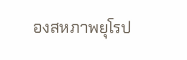องสหภาพยุโรป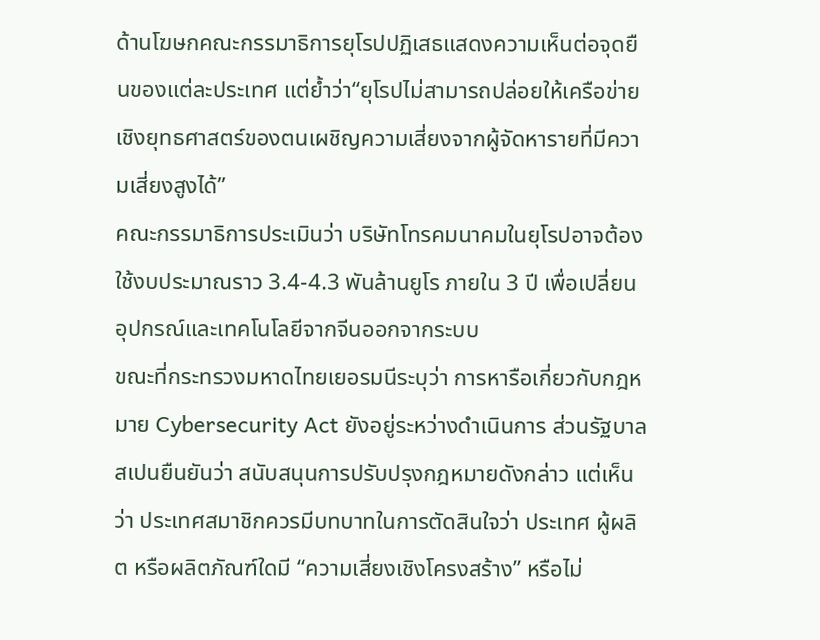ด้านโฆษกคณะกรรมาธิการยุโรปปฏิเสธแสดงความเห็นต่อจุดยืนของแต่ละประเทศ แต่ย้ำว่า“ยุโรปไม่สามารถปล่อยให้เครือข่ายเชิงยุทธศาสตร์ของตนเผชิญความเสี่ยงจากผู้จัดหารายที่มีความเสี่ยงสูงได้”
คณะกรรมาธิการประเมินว่า บริษัทโทรคมนาคมในยุโรปอาจต้องใช้งบประมาณราว 3.4-4.3 พันล้านยูโร ภายใน 3 ปี เพื่อเปลี่ยนอุปกรณ์และเทคโนโลยีจากจีนออกจากระบบ
ขณะที่กระทรวงมหาดไทยเยอรมนีระบุว่า การหารือเกี่ยวกับกฎหมาย Cybersecurity Act ยังอยู่ระหว่างดำเนินการ ส่วนรัฐบาลสเปนยืนยันว่า สนับสนุนการปรับปรุงกฎหมายดังกล่าว แต่เห็นว่า ประเทศสมาชิกควรมีบทบาทในการตัดสินใจว่า ประเทศ ผู้ผลิต หรือผลิตภัณฑ์ใดมี “ความเสี่ยงเชิงโครงสร้าง” หรือไม่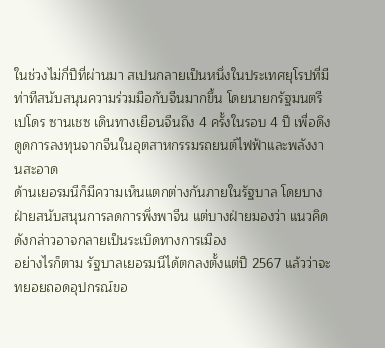ในช่วงไม่กี่ปีที่ผ่านมา สเปนกลายเป็นหนึ่งในประเทศยุโรปที่มีท่าทีสนับสนุนความร่วมมือกับจีนมากขึ้น โดยนายกรัฐมนตรี เปโดร ซานเชซ เดินทางเยือนจีนถึง 4 ครั้งในรอบ 4 ปี เพื่อดึงดูดการลงทุนจากจีนในอุตสาหกรรมรถยนต์ไฟฟ้าและพลังงานสะอาด
ด้านเยอรมนีก็มีความเห็นแตกต่างกันภายในรัฐบาล โดยบางฝ่ายสนับสนุนการลดการพึ่งพาจีน แต่บางฝ่ายมองว่า แนวคิดดังกล่าวอาจกลายเป็นระเบิดทางการเมือง
อย่างไรก็ตาม รัฐบาลเยอรมนีได้ตกลงตั้งแต่ปี 2567 แล้วว่าจะทยอยถอดอุปกรณ์ขอ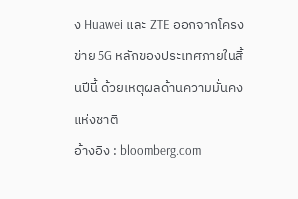ง Huawei และ ZTE ออกจากโครงข่าย 5G หลักของประเทศภายในสิ้นปีนี้ ด้วยเหตุผลด้านความมั่นคงแห่งชาติ
อ้างอิง : bloomberg.com